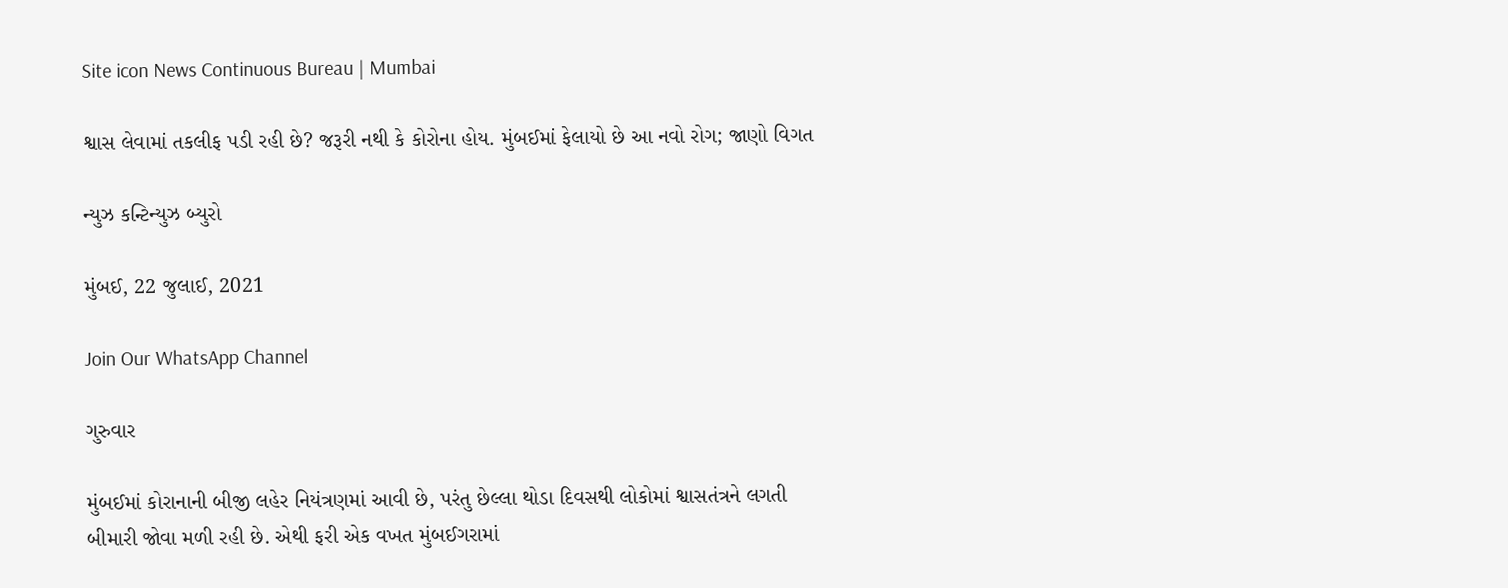Site icon News Continuous Bureau | Mumbai

શ્વાસ લેવામાં તકલીફ પડી રહી છે? જરૂરી નથી કે કોરોના હોય. મુંબઈમાં ફેલાયો છે આ નવો રોગ; જાણો વિગત

ન્યુઝ કન્ટિન્યુઝ બ્યુરો

મુંબઈ, 22 જુલાઈ, 2021

Join Our WhatsApp Channel

ગુરુવાર

મુંબઈમાં કોરાનાની બીજી લહેર નિયંત્રણમાં આવી છે, પરંતુ છેલ્લા થોડા દિવસથી લોકોમાં શ્વાસતંત્રને લગતી બીમારી જોવા મળી રહી છે. એથી ફરી એક વખત મુંબઈગરામાં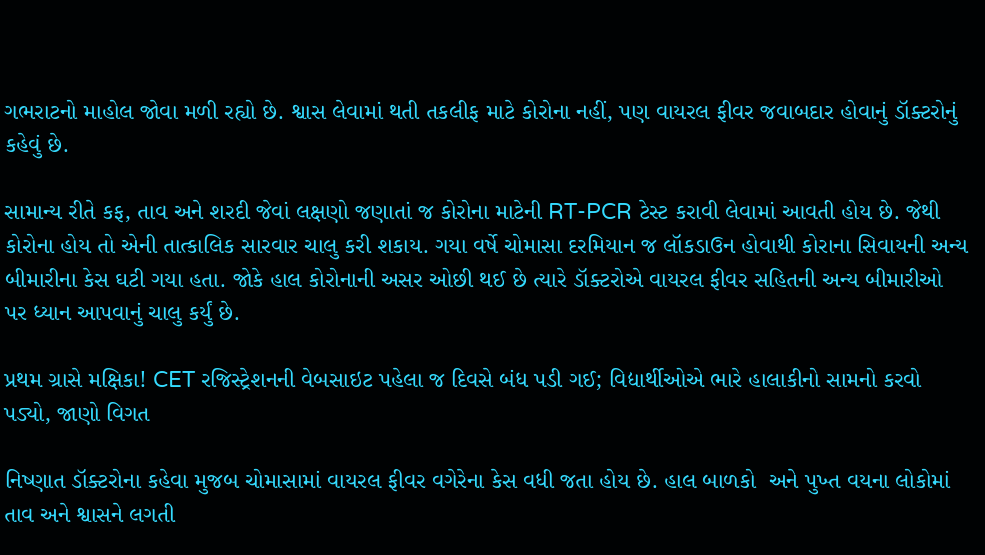ગભરાટનો માહોલ જોવા મળી રહ્યો છે. શ્વાસ લેવામાં થતી તકલીફ માટે કોરોના નહીં, પણ વાયરલ ફીવર જવાબદાર હોવાનું ડૉક્ટરોનું કહેવું છે.

સામાન્ય રીતે કફ, તાવ અને શરદી જેવાં લક્ષણો જણાતાં જ કોરોના માટેની RT-PCR ટેસ્ટ કરાવી લેવામાં આવતી હોય છે. જેથી કોરોના હોય તો એની તાત્કાલિક સારવાર ચાલુ કરી શકાય. ગયા વર્ષે ચોમાસા દરમિયાન જ લૉકડાઉન હોવાથી કોરાના સિવાયની અન્ય બીમારીના કેસ ઘટી ગયા હતા. જોકે હાલ કોરોનાની અસર ઓછી થઈ છે ત્યારે ડૉક્ટરોએ વાયરલ ફીવર સહિતની અન્ય બીમારીઓ પર ધ્યાન આપવાનું ચાલુ કર્યું છે.

પ્રથમ ગ્રાસે મક્ષિકા! CET રજિસ્ટ્રેશનની વેબસાઇટ પહેલા જ દિવસે બંધ પડી ગઈ; વિદ્યાર્થીઓએ ભારે હાલાકીનો સામનો કરવો પડ્યો, જાણો વિગત

નિષ્ણાત ડૉક્ટરોના કહેવા મુજબ ચોમાસામાં વાયરલ ફીવર વગેરેના કેસ વધી જતા હોય છે. હાલ બાળકો  અને પુખ્ત વયના લોકોમાં તાવ અને શ્વાસને લગતી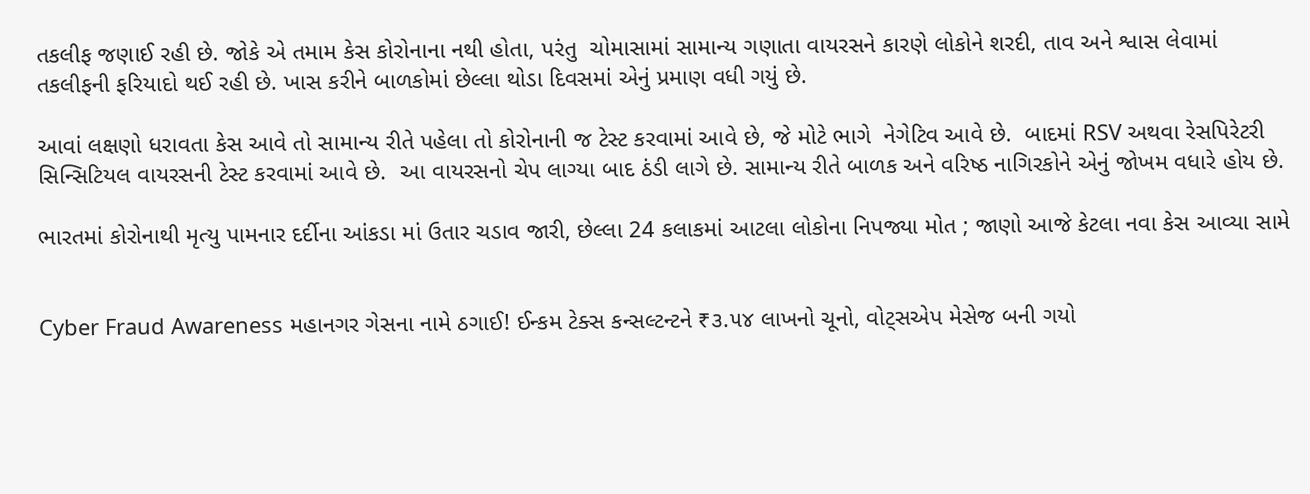તકલીફ જણાઈ રહી છે. જોકે એ તમામ કેસ કોરોનાના નથી હોતા, પરંતુ  ચોમાસામાં સામાન્ય ગણાતા વાયરસને કારણે લોકોને શરદી, તાવ અને શ્વાસ લેવામાં તકલીફની ફરિયાદો થઈ રહી છે. ખાસ કરીને બાળકોમાં છેલ્લા થોડા દિવસમાં એનું પ્રમાણ વધી ગયું છે.

આવાં લક્ષણો ધરાવતા કેસ આવે તો સામાન્ય રીતે પહેલા તો કોરોનાની જ ટેસ્ટ કરવામાં આવે છે, જે મોટે ભાગે  નેગેટિવ આવે છે.  બાદમાં RSV અથવા રેસપિરેટરી સિન્સિટિયલ વાયરસની ટેસ્ટ કરવામાં આવે છે.  આ વાયરસનો ચેપ લાગ્યા બાદ ઠંડી લાગે છે. સામાન્ય રીતે બાળક અને વરિષ્ઠ નાગિરકોને એનું જોખમ વધારે હોય છે.

ભારતમાં કોરોનાથી મૃત્યુ પામનાર દર્દીના આંકડા માં ઉતાર ચડાવ જારી, છેલ્લા 24 કલાકમાં આટલા લોકોના નિપજ્યા મોત ; જાણો આજે કેટલા નવા કેસ આવ્યા સામે


Cyber Fraud Awareness મહાનગર ગેસના નામે ઠગાઈ! ઈન્કમ ટેક્સ કન્સલ્ટન્ટને ₹૩.૫૪ લાખનો ચૂનો, વોટ્સએપ મેસેજ બની ગયો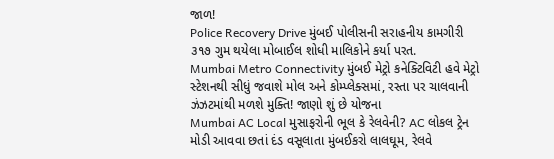જાળ!
Police Recovery Drive મુંબઈ પોલીસની સરાહનીય કામગીરી ૩૧૭ ગુમ થયેલા મોબાઈલ શોધી માલિકોને કર્યા પરત.
Mumbai Metro Connectivity મુંબઈ મેટ્રો કનેક્ટિવિટી હવે મેટ્રો સ્ટેશનથી સીધું જવાશે મોલ અને કોમ્પ્લેક્સમાં, રસ્તા પર ચાલવાની ઝંઝટમાંથી મળશે મુક્તિ! જાણો શું છે યોજના
Mumbai AC Local મુસાફરોની ભૂલ કે રેલવેની? AC લોકલ ટ્રેન મોડી આવવા છતાં દંડ વસૂલાતા મુંબઈકરો લાલઘૂમ, રેલવે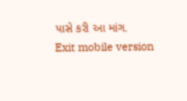પાસે કરી આ માંગ.
Exit mobile version